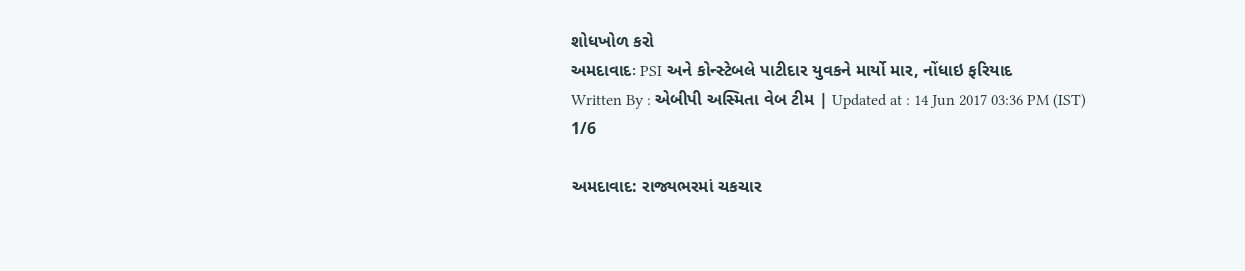શોધખોળ કરો
અમદાવાદઃ PSI અને કોન્સ્ટેબલે પાટીદાર યુવકને માર્યો માર, નોંધાઇ ફરિયાદ
Written By : એબીપી અસ્મિતા વેબ ટીમ | Updated at : 14 Jun 2017 03:36 PM (IST)
1/6

અમદાવાદ: રાજ્યભરમાં ચકચાર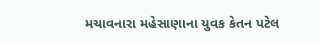મચાવનારા મહેસાણાના યુવક કેતન પટેલ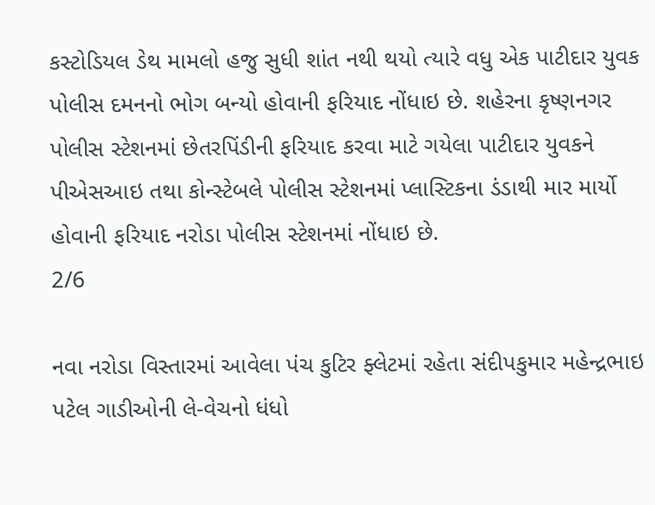કસ્ટોડિયલ ડેથ મામલો હજુ સુધી શાંત નથી થયો ત્યારે વધુ એક પાટીદાર યુવક પોલીસ દમનનો ભોગ બન્યો હોવાની ફરિયાદ નોંધાઇ છે. શહેરના કૃષ્ણનગર પોલીસ સ્ટેશનમાં છેતરપિંડીની ફરિયાદ કરવા માટે ગયેલા પાટીદાર યુવકને પીએસઆઇ તથા કોન્સ્ટેબલે પોલીસ સ્ટેશનમાં પ્લાસ્ટિકના ડંડાથી માર માર્યો હોવાની ફરિયાદ નરોડા પોલીસ સ્ટેશનમાં નોંધાઇ છે.
2/6

નવા નરોડા વિસ્તારમાં આવેલા પંચ કુટિર ફ્લેટમાં રહેતા સંદીપકુમાર મહેન્દ્રભાઇ પટેલ ગાડીઓની લે-વેચનો ધંધો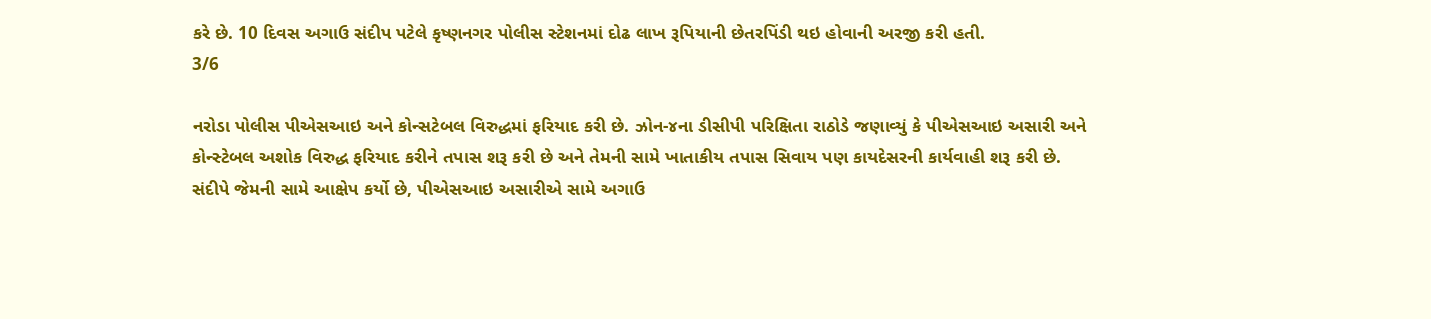કરે છે. 10 દિવસ અગાઉ સંદીપ પટેલે કૃષ્ણનગર પોલીસ સ્ટેશનમાં દોઢ લાખ રૂપિયાની છેતરપિંડી થઇ હોવાની અરજી કરી હતી.
3/6

નરોડા પોલીસ પીએસઆઇ અને કોન્સટેબલ વિરુદ્ધમાં ફરિયાદ કરી છે. ઝોન-૪ના ડીસીપી પરિક્ષિતા રાઠોડે જણાવ્યું કે પીએસઆઇ અસારી અને કોન્સ્ટેબલ અશોક વિરુદ્ધ ફરિયાદ કરીને તપાસ શરૂ કરી છે અને તેમની સામે ખાતાકીય તપાસ સિવાય પણ કાયદેસરની કાર્યવાહી શરૂ કરી છે. સંદીપે જેમની સામે આક્ષેપ કર્યો છે, પીએસઆઇ અસારીએ સામે અગાઉ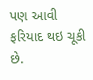પણ આવી ફરિયાદ થઇ ચૂકી છે.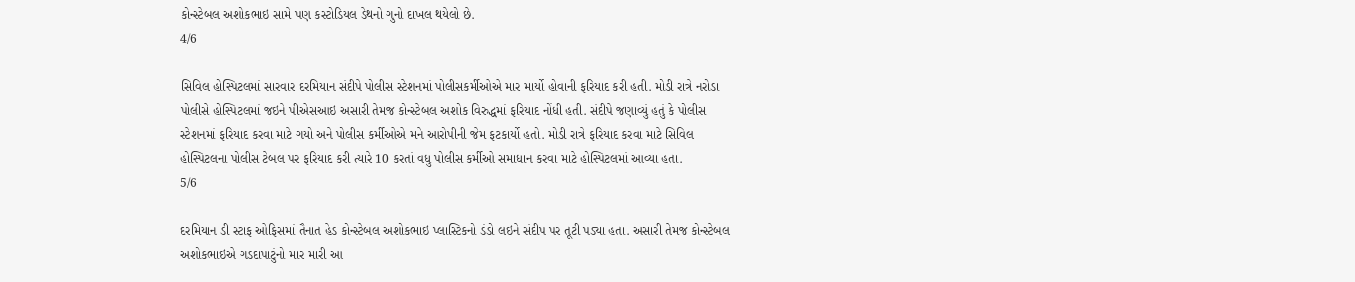કોન્સ્ટેબલ અશોકભાઇ સામે પણ કસ્ટોડિયલ ડેથનો ગુનો દાખલ થયેલો છે.
4/6

સિવિલ હોસ્પિટલમાં સારવાર દરમિયાન સંદીપે પોલીસ સ્ટેશનમાં પોલીસકર્મીઓએ માર માર્યો હોવાની ફરિયાદ કરી હતી. મોડી રાત્રે નરોડા પોલીસે હોસ્પિટલમાં જઇને પીએસઆઇ અસારી તેમજ કોન્સ્ટેબલ અશોક વિરુદ્ધમાં ફરિયાદ નોંધી હતી. સંદીપે જણાવ્યું હતું કે પોલીસ સ્ટેશનમાં ફરિયાદ કરવા માટે ગયો અને પોલીસ કર્મીઓએ મને આરોપીની જેમ ફટકાર્યો હતો. મોડી રાત્રે ફરિયાદ કરવા માટે સિવિલ હોસ્પિટલના પોલીસ ટેબલ પર ફરિયાદ કરી ત્યારે 10 કરતાં વધુ પોલીસ કર્મીઓ સમાધાન કરવા માટે હોસ્પિટલમાં આવ્યા હતા.
5/6

દરમિયાન ડી સ્ટાફ ઓફિસમાં તૈનાત હેડ કોન્સ્ટેબલ અશોકભાઇ પ્લાસ્ટિકનો ડંડો લઇને સંદીપ પર તૂટી પડ્યા હતા. અસારી તેમજ કોન્સ્ટેબલ અશોકભાઇએ ગડદાપાટુંનો માર મારી આ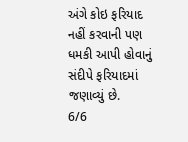અંગે કોઇ ફરિયાદ નહીં કરવાની પણ ધમકી આપી હોવાનું સંદીપે ફરિયાદમાં જણાવ્યું છે.
6/6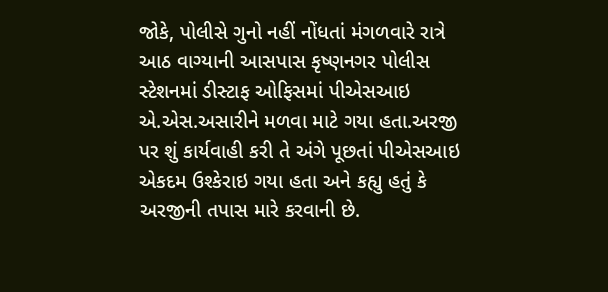જોકે, પોલીસે ગુનો નહીં નોંધતાં મંગળવારે રાત્રે આઠ વાગ્યાની આસપાસ કૃષ્ણનગર પોલીસ સ્ટેશનમાં ડીસ્ટાફ ઓફિસમાં પીએસઆઇ એ.એસ.અસારીને મળવા માટે ગયા હતા.અરજી પર શું કાર્યવાહી કરી તે અંગે પૂછતાં પીએસઆઇ એકદમ ઉશ્કેરાઇ ગયા હતા અને કહ્યુ હતું કે અરજીની તપાસ મારે કરવાની છે.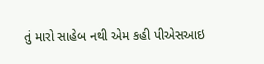તું મારો સાહેબ નથી એમ કહી પીએસઆઇ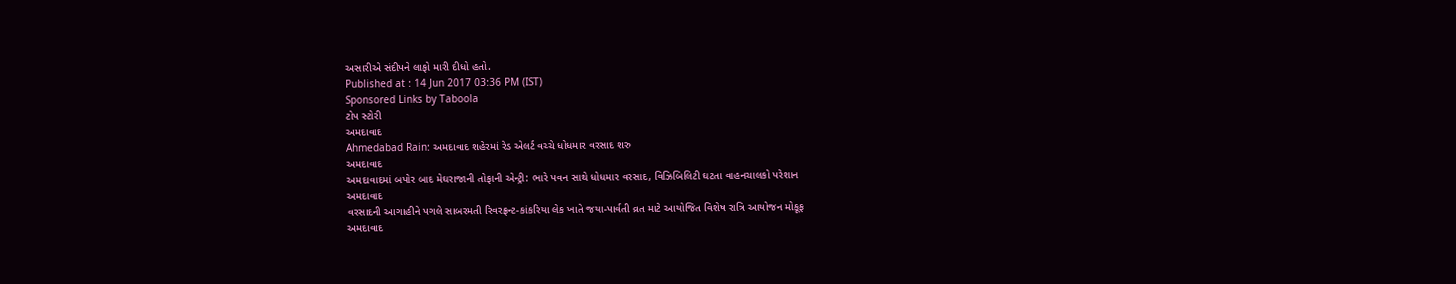અસારીએ સંદીપને લાફો મારી દીધો હતો.
Published at : 14 Jun 2017 03:36 PM (IST)
Sponsored Links by Taboola
ટોપ સ્ટોરી
અમદાવાદ
Ahmedabad Rain: અમદાવાદ શહેરમાં રેડ એલર્ટ વચ્ચે ધોધમાર વરસાદ શરુ
અમદાવાદ
અમદાવાદમાં બપોર બાદ મેઘરાજાની તોફાની એન્ટ્રી: ભારે પવન સાથે ધોધમાર વરસાદ, વિઝિબિલિટી ઘટતા વાહનચાલકો પરેશાન
અમદાવાદ
વરસાદની આગાહીને પગલે સાબરમતી રિવરફ્રન્ટ-કાંકરિયા લેક ખાતે જયા-પાર્વતી વ્રત માટે આયોજિત વિશેષ રાત્રિ આયોજન મોકૂફ
અમદાવાદ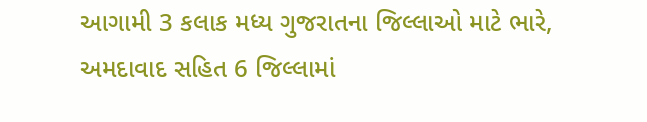આગામી 3 કલાક મધ્ય ગુજરાતના જિલ્લાઓ માટે ભારે, અમદાવાદ સહિત 6 જિલ્લામાં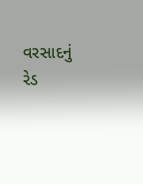વરસાદનું રેડ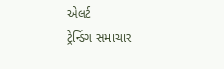એલર્ટ
ટ્રેન્ડિંગ સમાચાર